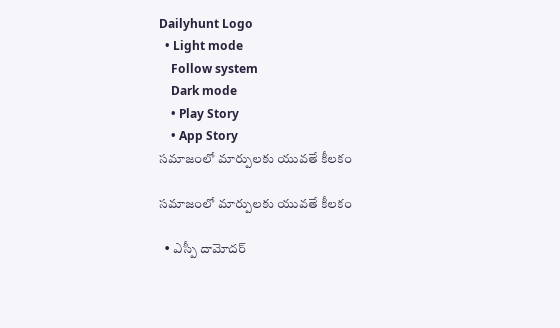Dailyhunt Logo
  • Light mode
    Follow system
    Dark mode
    • Play Story
    • App Story
సమాజంలో మార్పులకు యువతే కీలకం

సమాజంలో మార్పులకు యువతే కీలకం

  • ఎస్పీ దామోదర్‌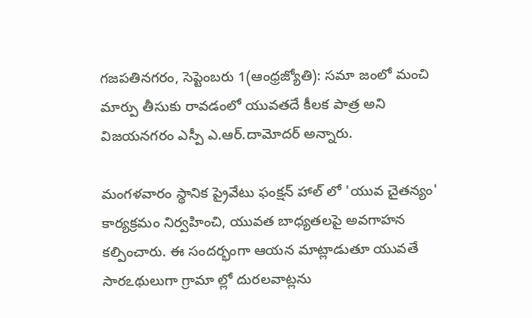గజపతినగరం, సెప్టెంబరు 1(ఆంధ్రజ్యోతి): సమా జంలో మంచి మార్పు తీసుకు రావడంలో యువతదే కీలక పాత్ర అని విజయనగరం ఎస్పీ ఎ.ఆర్‌.దామోదర్‌ అన్నారు.

మంగళవారం స్థానిక ప్రైవేటు ఫంక్షన్‌ హాల్‌ లో 'యువ చైతన్యం' కార్యక్రమం నిర్వహించి, యువత బాధ్యతలపై అవగాహన కల్పించారు. ఈ సందర్భంగా ఆయన మాట్లాడుతూ యువతే సారఽథులుగా గ్రామా ల్లో దురలవాట్లను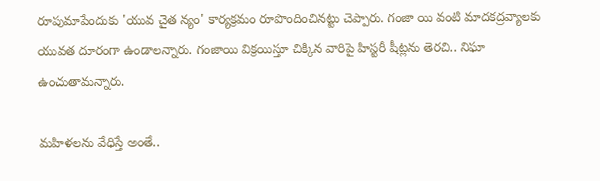రూపుమాపేందుకు 'యువ చైత న్యం' కార్యక్రమం రూపొందించినట్టు చెప్పారు. గంజా యి వంటి మాదకద్రవ్యాలకు యువత దూరంగా ఉండాలన్నారు. గంజాయి విక్రయిస్తూ చిక్కిన వారిపై హిస్టరీ షీట్లను తెరచి.. నిఘా ఉంచుతామన్నారు.

మహిళలను వేధిస్తే అంతే..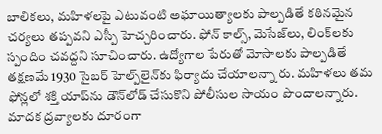బాలికలు, మహిళలపై ఎటువంటి అఘాయిత్యాలకు పాల్పడితే కఠినమైన చర్యలు తప్పవని ఎస్పీ హెచ్చరించారు. ఫోన్‌ కాల్స్‌, మెసేజ్‌లు, లింక్‌లకు స్పందిం చవద్దని సూచించారు. ఉద్యోగాల పేరుతో మోసాలకు పాల్పడితే తక్షణమే 1930 సైబర్‌ హెల్ప్‌లైన్‌కు ఫిర్యాదు చేయాలన్నా రు. మహిళలు తమ ఫోన్లలో శక్తి యాప్‌ను డౌన్‌లోడ్‌ చేసుకొని పోలీసుల సాయం పొందాలన్నారు. మాదక ద్రవ్యాలకు దూరంగా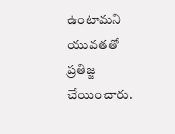ఉంటామని యువతతో ప్రతిజ్జ చేయించారు.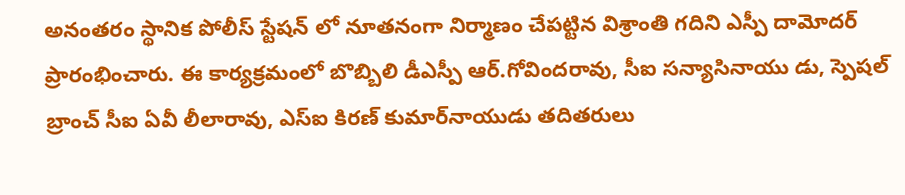అనంతరం స్థానిక పోలీస్‌ స్టేషన్‌ లో నూతనంగా నిర్మాణం చేపట్టిన విశ్రాంతి గదిని ఎస్పీ దామోదర్‌ ప్రారంభించారు. ఈ కార్యక్రమంలో బొబ్బిలి డీఎస్పీ ఆర్‌.గోవిందరావు, సీఐ సన్యాసినాయు డు, స్పెషల్‌ బ్రాంచ్‌ సీఐ ఏవీ లీలారావు, ఎస్‌ఐ కిరణ్‌ కుమార్‌నాయుడు తదితరులు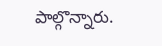పాల్గొన్నారు.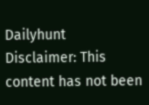Dailyhunt
Disclaimer: This content has not been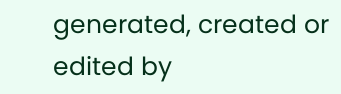generated, created or edited by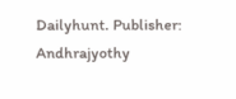Dailyhunt. Publisher: Andhrajyothy